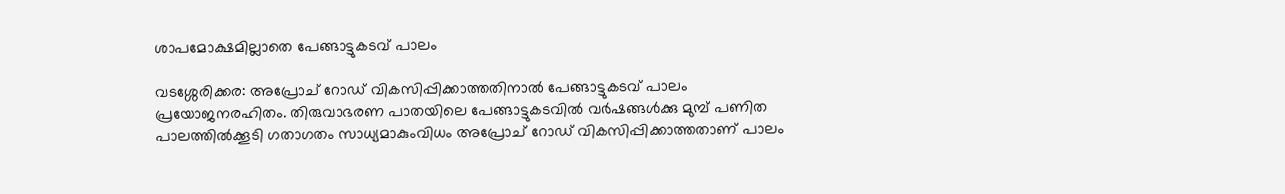ശാപമോക്ഷമില്ലാതെ പേങ്ങാട്ടുകടവ് പാലം

വടശ്ശേരിക്കര: അപ്രോച് റോഡ് വികസിപ്പിക്കാത്തതിനാൽ പേങ്ങാട്ടുകടവ് പാലം പ്രയോജനരഹിതം. തിരുവാഭരണ പാതയിലെ പേങ്ങാട്ടുകടവിൽ വർഷങ്ങൾക്കു മുമ്പ് പണിത പാലത്തിൽക്കൂടി ഗതാഗതം സാധ്യമാകുംവിധം അപ്രോച് റോഡ് വികസിപ്പിക്കാത്തതാണ് പാലം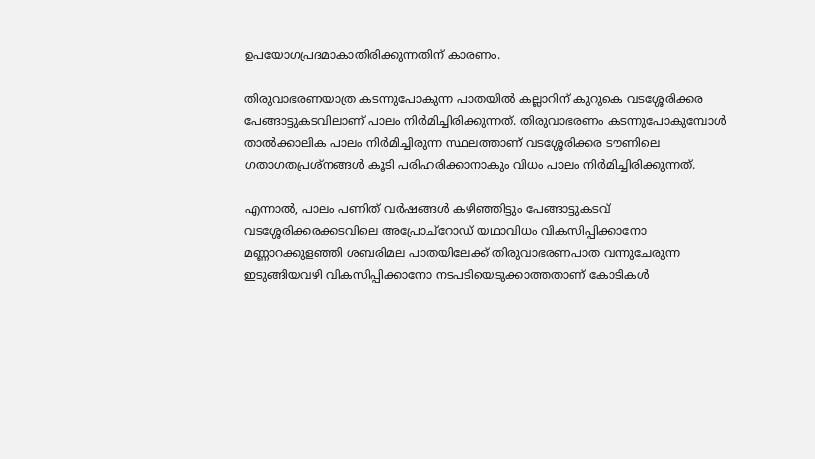ഉപയോഗപ്രദമാകാതിരിക്കുന്നതിന് കാരണം.

തിരുവാഭരണയാത്ര കടന്നുപോകുന്ന പാതയിൽ കല്ലാറിന് കുറുകെ വടശ്ശേരിക്കര പേങ്ങാട്ടുകടവിലാണ് പാലം നിർമിച്ചിരിക്കുന്നത്. തിരുവാഭരണം കടന്നുപോകുമ്പോൾ താൽക്കാലിക പാലം നിർമിച്ചിരുന്ന സ്ഥലത്താണ് വടശ്ശേരിക്കര ടൗണിലെ ഗതാഗതപ്രശ്നങ്ങൾ കൂടി പരിഹരിക്കാനാകും വിധം പാലം നിർമിച്ചിരിക്കുന്നത്.

എന്നാൽ, പാലം പണിത് വർഷങ്ങൾ കഴിഞ്ഞിട്ടും പേങ്ങാട്ടുകടവ് വടശ്ശേരിക്കരക്കടവിലെ അപ്രോച്റോഡ് യഥാവിധം വികസിപ്പിക്കാനോ മണ്ണാറക്കുളഞ്ഞി ശബരിമല പാതയിലേക്ക് തിരുവാഭരണപാത വന്നുചേരുന്ന ഇടുങ്ങിയവഴി വികസിപ്പിക്കാനോ നടപടിയെടുക്കാത്തതാണ് കോടികൾ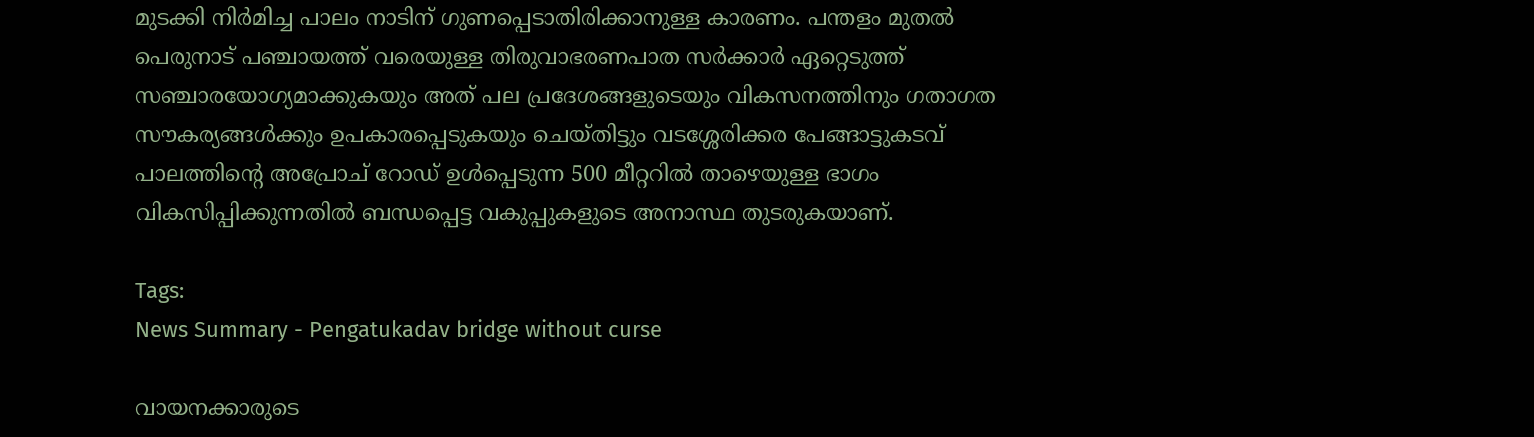മുടക്കി നിർമിച്ച പാലം നാടിന് ഗുണപ്പെടാതിരിക്കാനുള്ള കാരണം. പന്തളം മുതൽ പെരുനാട് പഞ്ചായത്ത് വരെയുള്ള തിരുവാഭരണപാത സർക്കാർ ഏറ്റെടുത്ത് സഞ്ചാരയോഗ്യമാക്കുകയും അത് പല പ്രദേശങ്ങളുടെയും വികസനത്തിനും ഗതാഗത സൗകര്യങ്ങൾക്കും ഉപകാരപ്പെടുകയും ചെയ്തിട്ടും വടശ്ശേരിക്കര പേങ്ങാട്ടുകടവ് പാലത്തിന്റെ അപ്രോച് റോഡ് ഉൾപ്പെടുന്ന 500 മീറ്ററിൽ താഴെയുള്ള ഭാഗം വികസിപ്പിക്കുന്നതിൽ ബന്ധപ്പെട്ട വകുപ്പുകളുടെ അനാസ്ഥ തുടരുകയാണ്.

Tags:
News Summary - Pengatukadav bridge without curse

വായനക്കാരുടെ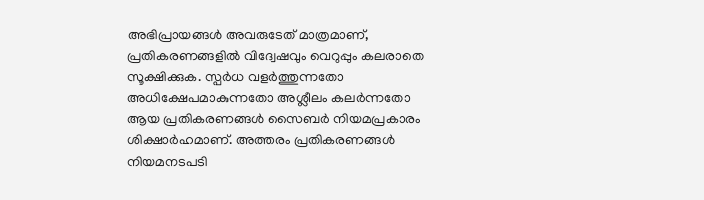അഭിപ്രായങ്ങള്‍ അവരുടേത് മാത്രമാണ്, പ്രതികരണങ്ങളിൽ വിദ്വേഷവും വെറുപ്പും കലരാതെ സൂക്ഷിക്കുക. സ്പർധ വളർത്തുന്നതോ അധിക്ഷേപമാകുന്നതോ അശ്ലീലം കലർന്നതോ ആയ പ്രതികരണങ്ങൾ സൈബർ നിയമപ്രകാരം ശിക്ഷാർഹമാണ്. അത്തരം പ്രതികരണങ്ങൾ നിയമനടപടി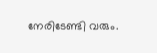നേരിടേണ്ടി വരും.